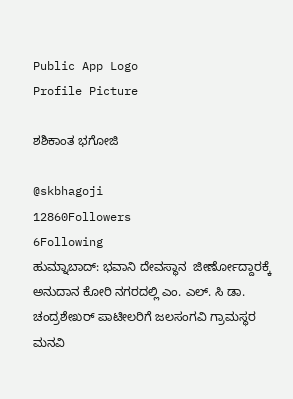Public App Logo
Profile Picture

ಶಶಿಕಾಂತ ಭಗೋಜಿ

@skbhagoji
12860Followers
6Following
ಹುಮ್ನಾಬಾದ್: ಭವಾನಿ ದೇವಸ್ಥಾನ  ಜೀರ್ಣೋದ್ದಾರಕ್ಕೆ ಅನುದಾನ ಕೋರಿ ನಗರದಲ್ಲಿ ಎಂ. ಎಲ್. ಸಿ ಡಾ. ಚಂದ್ರಶೇಖರ್ ಪಾಟೀಲರಿಗೆ ಜಲಸಂಗವಿ ಗ್ರಾಮಸ್ಥರ ಮನವಿ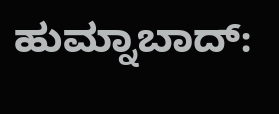ಹುಮ್ನಾಬಾದ್: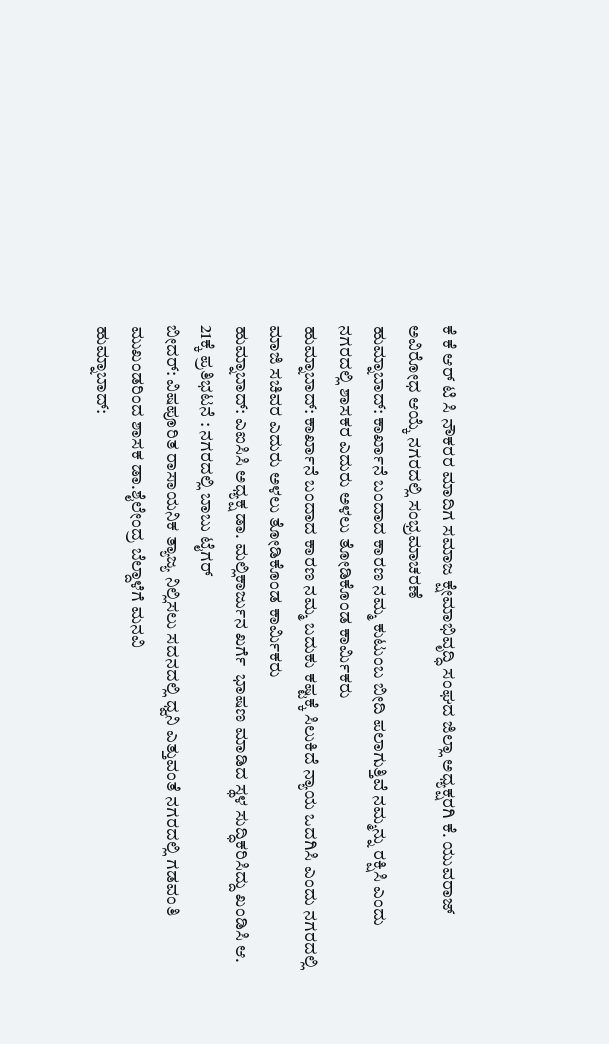ಕೆ ಕೆ ಆರ್ ಟಿ ಸಿ ನೌಕರರ ಮಾದಿಗ ಸಮಾಜ ಕ್ಷೇಮಾಭಿವೃದ್ಧಿ ಸಂಘದ ಜಿಲ್ಲಾ ಅಧ್ಯಕ್ಷರಗಿ ಕೆ. ಯುವರಾಜ್ ಅವಿರೋಧ ಆಯ್ಕೆ ನಗರದಲ್ಲಿ ಸಂಭ್ರಮಾಚರಣೆ
ಹುಮ್ನಾಬಾದ್: ಕಾರ್ಖಾನೆ ಬಂದಾದ ಕಾರಣ ನಮ್ಮ ಕುಟುಂಬ ಬೀದಿ ಪಲಾಗುತ್ತಿವೆ ನಮ್ಮನ್ನು ರಕ್ಷಿಸಿ ಎಂದು ನಗರದಲ್ಲಿ ಶಾಸಕರ ಎದುರು ಅಳಲು ತೋಡಿಕೊಂಡ ಕಾರ್ಮಿಕರು
ಹುಮ್ನಾಬಾದ್: ಕಾರ್ಖಾನೆ ಬಂದಾದ ಕಾರಣ ನಮ್ಮ ಬದುಕು ಕಷ್ಟಕ್ಕೆ ಸಿಲುಕಿದೆ ನ್ಯಾಯ ಒದಗಿಸಿ ಎಂದು ನಗರದಲ್ಲಿ ಮಾಜಿ ಸಚಿವರ ಎದುರು ಅಳಲು ತೋಡಿಕೊಂಡ ಕಾರ್ಮಿಕರು
ಹುಮ್ನಾಬಾದ್: ಎಐಸಿಸಿ ಅಧ್ಯಕ್ಷ ಡಾ. ಮಲ್ಲಿಕಾರ್ಜುನ ಖರ್ಗೆ  ಭಾಷಣ ಮಾಡಿದ ಸ್ಥಳ ಸುದ್ಧಿಕರಿಸಿದ್ದು ಖಂಡಿಸಿ ಆ. 21ಕ್ಕೆ ಪ್ರತಿಭಟನೆ : ನಗರದಲ್ಲಿ ಬಾಬು ಟೈಗರ್
ಬೀದರ್: ವಿಷಪೂರಿತ ರಾಸಾಯನಿಕ ತ್ಯಾಜ್ಯ ನಿಲ್ಲಿಸಲು ಸದನದಲ್ಲಿ ಧ್ವನಿ ಎತ್ತುವಂತೆ ನಗರದಲ್ಲಿ ಗಡವಂತಿ ಮುಖಂಡರಿಂದ ಶಾಸಕ ಡಾ.ಶೈಲೇಂದ್ರ ಬೆಲ್ದಾಳೆಗೆ ಮನವಿ
ಹುಮ್ನಾಬಾದ್: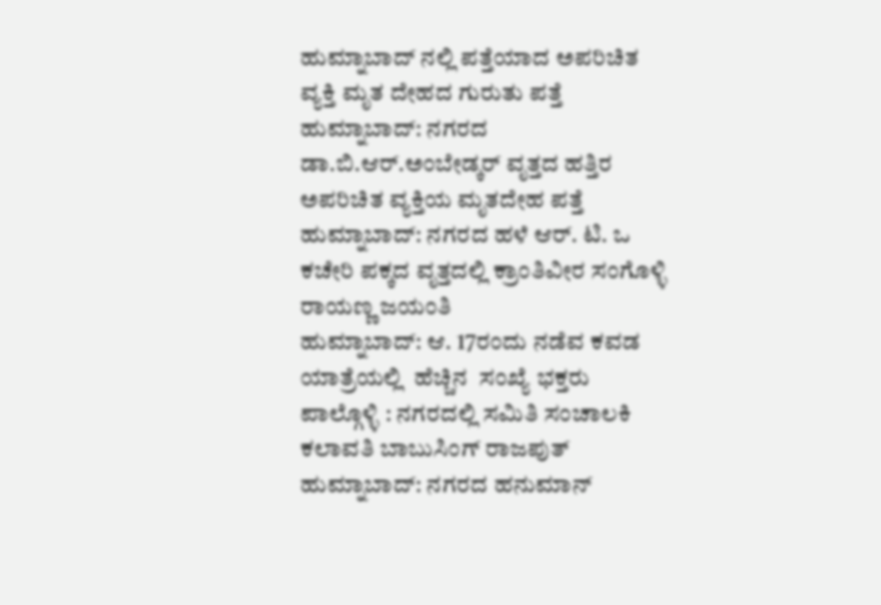ಹುಮ್ನಾಬಾದ್ ನಲ್ಲಿ ಪತ್ತೆಯಾದ ಅಪರಿಚಿತ ವ್ಯಕ್ತಿ ಮೃತ ದೇಹದ ಗುರುತು ಪತ್ತೆ
ಹುಮ್ನಾಬಾದ್: ನಗರದ ಡಾ.ಬಿ.ಆರ್.ಅಂಬೇಡ್ಕರ್ ವೃತ್ತದ ಹತ್ತಿರ ಅಪರಿಚಿತ ವ್ಯಕ್ತಿಯ ಮೃತದೇಹ ಪತ್ತೆ
ಹುಮ್ನಾಬಾದ್: ನಗರದ ಹಳೆ ಆರ್. ಟಿ. ಒ ಕಚೇರಿ ಪಕ್ಕದ ವೃತ್ತದಲ್ಲಿ ಕ್ರಾಂತಿವೀರ ಸಂಗೊಳ್ಳಿ ರಾಯಣ್ಣ ಜಯಂತಿ
ಹುಮ್ನಾಬಾದ್: ಆ. 17ರಂದು ನಡೆವ ಕವಡ ಯಾತ್ರೆಯಲ್ಲಿ  ಹೆಚ್ಚಿನ  ಸಂಖ್ಯೆ ಭಕ್ತರು ಪಾಲ್ಗೊಳ್ಳಿ : ನಗರದಲ್ಲಿ ಸಮಿತಿ ಸಂಚಾಲಕಿ ಕಲಾವತಿ ಬಾಬುಸಿಂಗ್ ರಾಜಪುತ್
ಹುಮ್ನಾಬಾದ್: ನಗರದ ಹನುಮಾನ್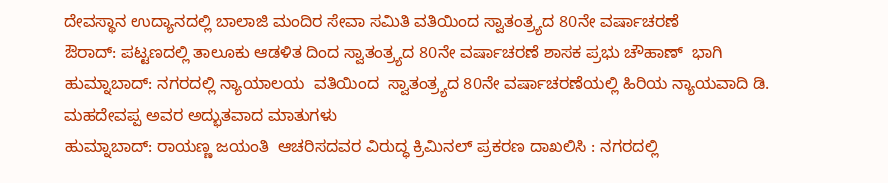ದೇವಸ್ಥಾನ ಉದ್ಯಾನದಲ್ಲಿ ಬಾಲಾಜಿ ಮಂದಿರ ಸೇವಾ ಸಮಿತಿ ವತಿಯಿಂದ ಸ್ವಾತಂತ್ರ್ಯದ 80ನೇ ವರ್ಷಾಚರಣೆ
ಔರಾದ್: ಪಟ್ಟಣದಲ್ಲಿ ತಾಲೂಕು ಆಡಳಿತ ದಿಂದ ಸ್ವಾತಂತ್ರ್ಯದ 80ನೇ ವರ್ಷಾಚರಣೆ ಶಾಸಕ ಪ್ರಭು ಚೌಹಾಣ್  ಭಾಗಿ
ಹುಮ್ನಾಬಾದ್: ನಗರದಲ್ಲಿ ನ್ಯಾಯಾಲಯ  ವತಿಯಿಂದ  ಸ್ವಾತಂತ್ರ್ಯದ 80ನೇ ವರ್ಷಾಚರಣೆಯಲ್ಲಿ ಹಿರಿಯ ನ್ಯಾಯವಾದಿ ಡಿ. ಮಹದೇವಪ್ಪ ಅವರ ಅದ್ಭುತವಾದ ಮಾತುಗಳು
ಹುಮ್ನಾಬಾದ್: ರಾಯಣ್ಣ ಜಯಂತಿ  ಆಚರಿಸದವರ ವಿರುದ್ಧ ಕ್ರಿಮಿನಲ್ ಪ್ರಕರಣ ದಾಖಲಿಸಿ : ನಗರದಲ್ಲಿ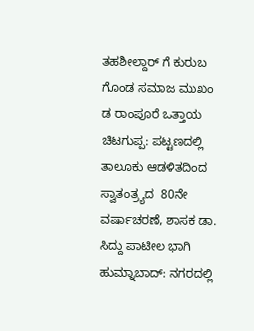ತಹಶೀಲ್ದಾರ್ ಗೆ ಕುರುಬ ಗೊಂಡ ಸಮಾಜ ಮುಖಂ ಡ ರಾಂಪೂರೆ ಒತ್ತಾಯ
ಚಿಟಗುಪ್ಪ: ಪಟ್ಟಣದಲ್ಲಿ ತಾಲೂಕು ಆಡಳಿತದಿಂದ ಸ್ವಾತಂತ್ರ್ಯದ  80ನೇ ವರ್ಷಾಚರಣೆ, ಶಾಸಕ ಡಾ. ಸಿದ್ದು ಪಾಟೀಲ ಭಾಗಿ
ಹುಮ್ನಾಬಾದ್: ನಗರದಲ್ಲಿ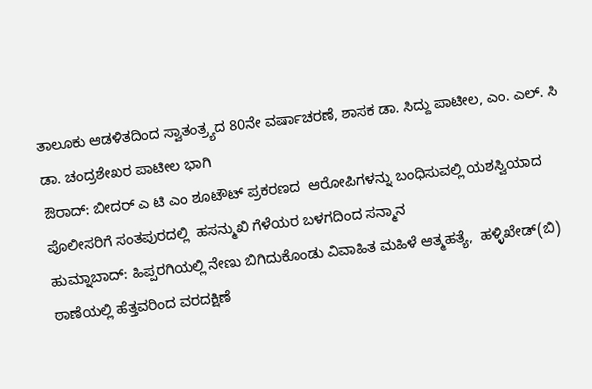ತಾಲೂಕು ಆಡಳಿತದಿಂದ ಸ್ವಾತಂತ್ರ್ಯದ 80ನೇ ವರ್ಷಾಚರಣೆ, ಶಾಸಕ ಡಾ. ಸಿದ್ದು ಪಾಟೀಲ, ಎಂ. ಎಲ್. ಸಿ ಡಾ. ಚಂದ್ರಶೇಖರ ಪಾಟೀಲ ಭಾಗಿ
ಔರಾದ್: ಬೀದರ್ ಎ ಟಿ ಎಂ ಶೂಟೌಟ್ ಪ್ರಕರಣದ  ಆರೋಪಿಗಳನ್ನು ಬಂಧಿಸುವಲ್ಲಿ ಯಶಸ್ವಿಯಾದ ಪೊಲೀಸರಿಗೆ ಸಂತಪುರದಲ್ಲಿ  ಹಸನ್ಮುಖಿ ಗೆಳೆಯರ ಬಳಗದಿಂದ ಸನ್ಮಾನ
ಹುಮ್ನಾಬಾದ್: ಹಿಪ್ಪರಗಿಯಲ್ಲಿ ನೇಣು ಬಿಗಿದುಕೊಂಡು ವಿವಾಹಿತ ಮಹಿಳೆ ಆತ್ಮಹತ್ಯೆ,  ಹಳ್ಳಿಖೇಡ್(ಬಿ) ಠಾಣೆಯಲ್ಲಿ ಹೆತ್ತವರಿಂದ ವರದಕ್ಷಿಣೆ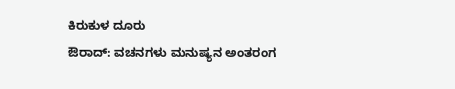ಕಿರುಕುಳ ದೂರು
ಔರಾದ್: ವಚನಗಳು ಮನುಷ್ಯನ ಅಂತರಂಗ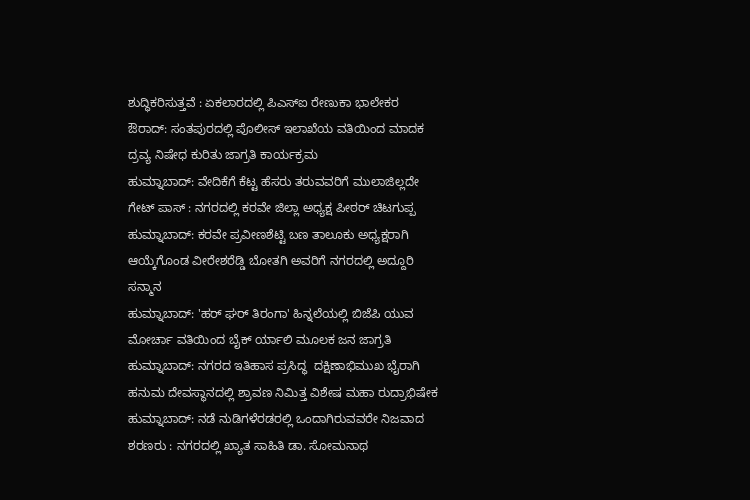ಶುದ್ಧಿಕರಿಸುತ್ತವೆ : ಏಕಲಾರದಲ್ಲಿ ಪಿಎಸ್ಐ ರೇಣುಕಾ ಭಾಲೇಕರ
ಔರಾದ್: ಸಂತಪುರದಲ್ಲಿ ಪೊಲೀಸ್ ಇಲಾಖೆಯ ವತಿಯಿಂದ ಮಾದಕ ದ್ರವ್ಯ ನಿಷೇಧ ಕುರಿತು ಜಾಗ್ರತಿ ಕಾರ್ಯಕ್ರಮ
ಹುಮ್ನಾಬಾದ್: ವೇದಿಕೆಗೆ ಕೆಟ್ಟ ಹೆಸರು ತರುವವರಿಗೆ ಮುಲಾಜಿಲ್ಲದೇ ಗೇಟ್ ಪಾಸ್ : ನಗರದಲ್ಲಿ ಕರವೇ ಜಿಲ್ಲಾ ಅಧ್ಯಕ್ಷ ಪೀಠರ್ ಚಿಟಗುಪ್ಪ
ಹುಮ್ನಾಬಾದ್: ಕರವೇ ಪ್ರವೀಣಶೆಟ್ಟಿ ಬಣ ತಾಲೂಕು ಅಧ್ಯಕ್ಷರಾಗಿ ಆಯ್ಕೆಗೊಂಡ ವೀರೇಶರೆಡ್ಡಿ ಬೋತಗಿ ಅವರಿಗೆ ನಗರದಲ್ಲಿ ಅದ್ದೂರಿ ಸನ್ಮಾನ
ಹುಮ್ನಾಬಾದ್: 'ಹರ್ ಘರ್ ತಿರಂಗಾ' ಹಿನ್ನಲೆಯಲ್ಲಿ ಬಿಜೆಪಿ ಯುವ ಮೋರ್ಚಾ ವತಿಯಿಂದ ಬೈಕ್ ರ್ಯಾಲಿ ಮೂಲಕ ಜನ ಜಾಗ್ರತಿ
ಹುಮ್ನಾಬಾದ್: ನಗರದ ಇತಿಹಾಸ ಪ್ರಸಿದ್ಧ  ದಕ್ಷಿಣಾಭಿಮುಖ ಭೈರಾಗಿ ಹನುಮ ದೇವಸ್ಥಾನದಲ್ಲಿ ಶ್ರಾವಣ ನಿಮಿತ್ತ ವಿಶೇಷ ಮಹಾ ರುದ್ರಾಭಿಷೇಕ
ಹುಮ್ನಾಬಾದ್: ನಡೆ ನುಡಿಗಳೆರಡರಲ್ಲಿ ಒಂದಾಗಿರುವವರೇ ನಿಜವಾದ ಶರಣರು : ನಗರದಲ್ಲಿ ಖ್ಯಾತ ಸಾಹಿತಿ ಡಾ. ಸೋಮನಾಥ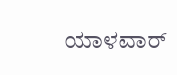ಯಾಳವಾರ್